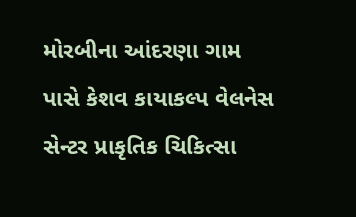મોરબીના આંદરણા ગામ પાસે કેશવ કાયાકલ્પ વેલનેસ સેન્ટર પ્રાકૃતિક ચિકિત્સા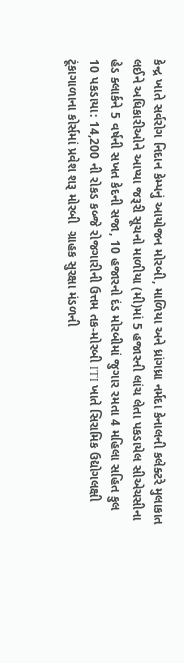કેન્દ્ર ખાતે સર્વરોગ નિદાન કેમ્પનું આયોજન મોરબી, માળિયા અને ધ્રાંગધ્રા નર્મદા કેનાલની કલેક્ટરે મુલાકાત લઈને અધિકારીઓને આપ્યા જરૂરી સૂચનો માળીયા (મી)માં 5 હજારની લાંચ લેતા પકડાયેલ સીએચસીના હેડ ક્લાર્કને 5 વર્ષની સખત કેદની સજા, 10 હજારનો દંડ મોરબીમાં જુગાર રમતા 4 મહિલા સહિત કુલ 10 પકડાયા: 14,200 ની રોકડ કબ્જે રોજગારીની ઉત્તમ તક-મોરબી ITI ખાતે સિરામિક ઉદ્યોગલક્ષી ટૂંકાગાળાના કોર્સમાં પ્રવેશ શરૂ મોરબી  ગ્રાહક સુરક્ષા મંડળની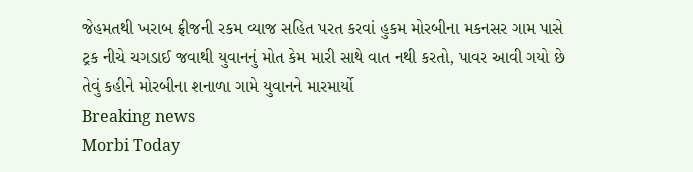જેહમતથી ખરાબ ફ્રીજની રકમ વ્યાજ સહિત પરત કરવાં હુકમ મોરબીના મકનસર ગામ પાસે ટ્રક નીચે ચગડાઈ જવાથી યુવાનનું મોત કેમ મારી સાથે વાત નથી કરતો, પાવર આવી ગયો છે તેવું કહીને મોરબીના શનાળા ગામે યુવાનને મારમાર્યો
Breaking news
Morbi Today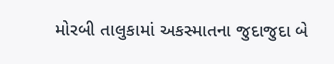મોરબી તાલુકામાં અકસ્માતના જુદાજુદા બે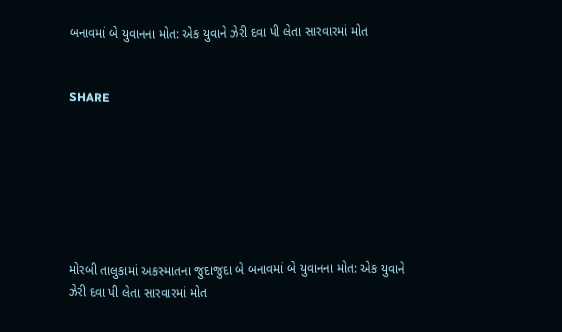બનાવમાં બે યુવાનના મોત: એક યુવાને ઝેરી દવા પી લેતા સારવારમાં મોત


SHARE







મોરબી તાલુકામાં અકસ્માતના જુદાજુદા બે બનાવમાં બે યુવાનના મોત: એક યુવાને ઝેરી દવા પી લેતા સારવારમાં મોત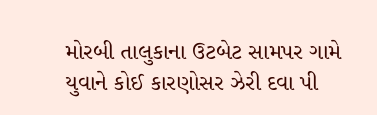મોરબી તાલુકાના ઉટબેટ સામપર ગામે યુવાને કોઈ કારણોસર ઝેરી દવા પી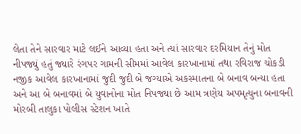લેતા તેને સારવાર માટે લઈને આવ્યા હતા અને ત્યાં સારવાર દરમિયાન તેનું મોત નીપજ્યું હતું જ્યારે રંગપર ગામની સીમમાં આવેલ કારખાનામાં તથા રવિરાજ ચોકડી નજીક આવેલ કારખાનામાં જુદી જુદી બે જગ્યાએ અકસ્માતના બે બનાવ બન્યા હતા અને આ બે બનાવમાં બે યુવાનોના મોત નિપજ્યા છે આમ ત્રણેય અપમૃત્યુના બનાવની મોરબી તાલુકા પોલીસ સ્ટેશન ખાતે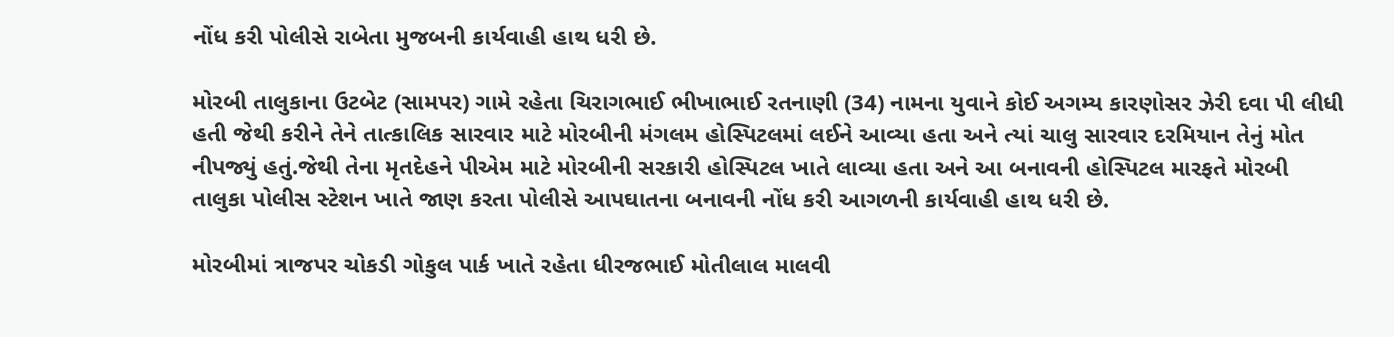નોંધ કરી પોલીસે રાબેતા મુજબની કાર્યવાહી હાથ ધરી છે.

મોરબી તાલુકાના ઉટબેટ (સામપર) ગામે રહેતા ચિરાગભાઈ ભીખાભાઈ રતનાણી (34) નામના યુવાને કોઈ અગમ્ય કારણોસર ઝેરી દવા પી લીધી હતી જેથી કરીને તેને તાત્કાલિક સારવાર માટે મોરબીની મંગલમ હોસ્પિટલમાં લઈને આવ્યા હતા અને ત્યાં ચાલુ સારવાર દરમિયાન તેનું મોત નીપજ્યું હતું.જેથી તેના મૃતદેહને પીએમ માટે મોરબીની સરકારી હોસ્પિટલ ખાતે લાવ્યા હતા અને આ બનાવની હોસ્પિટલ મારફતે મોરબી તાલુકા પોલીસ સ્ટેશન ખાતે જાણ કરતા પોલીસે આપઘાતના બનાવની નોંધ કરી આગળની કાર્યવાહી હાથ ધરી છે.

મોરબીમાં ત્રાજપર ચોકડી ગોકુલ પાર્ક ખાતે રહેતા ધીરજભાઈ મોતીલાલ માલવી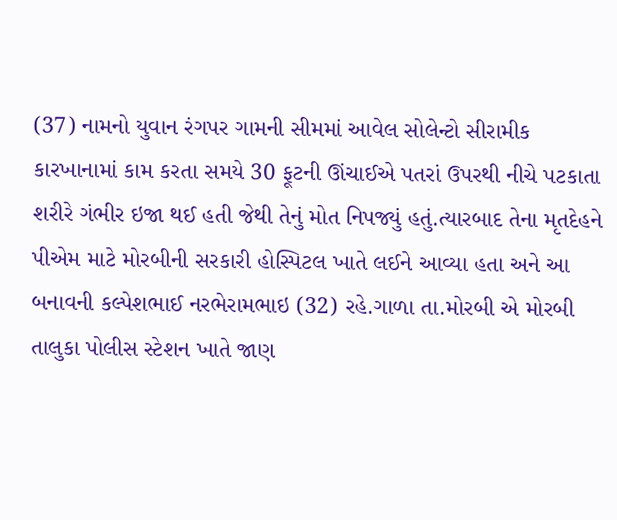(37) નામનો યુવાન રંગપર ગામની સીમમાં આવેલ સોલેન્ટો સીરામીક કારખાનામાં કામ કરતા સમયે 30 ફૂટની ઊંચાઈએ પતરાં ઉપરથી નીચે પટકાતા શરીરે ગંભીર ઇજા થઈ હતી જેથી તેનું મોત નિપજ્યું હતું.ત્યારબાદ તેના મૃતદેહને પીએમ માટે મોરબીની સરકારી હોસ્પિટલ ખાતે લઈને આવ્યા હતા અને આ બનાવની કલ્પેશભાઈ નરભેરામભાઇ (32) રહે.ગાળા તા.મોરબી એ મોરબી તાલુકા પોલીસ સ્ટેશન ખાતે જાણ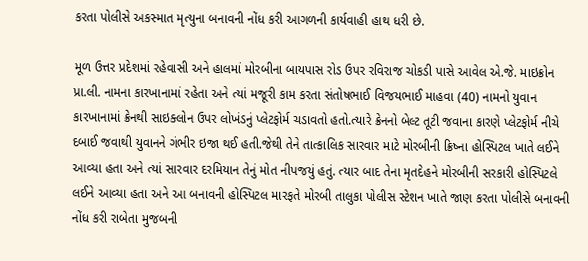કરતા પોલીસે અકસ્માત મૃત્યુના બનાવની નોંધ કરી આગળની કાર્યવાહી હાથ ધરી છે.

મૂળ ઉત્તર પ્રદેશમાં રહેવાસી અને હાલમાં મોરબીના બાયપાસ રોડ ઉપર રવિરાજ ચોકડી પાસે આવેલ એ.જે. માઇક્રોન પ્રા.લી. નામના કારખાનામાં રહેતા અને ત્યાં મજૂરી કામ કરતા સંતોષભાઈ વિજયભાઈ માહવા (40) નામનો યુવાન કારખાનામાં ક્રેનથી સાઇક્લોન ઉપર લોખંડનું પ્લેટફોર્મ ચડાવતો હતો.ત્યારે ક્રેનનો બેલ્ટ તૂટી જવાના કારણે પ્લેટફોર્મ નીચે દબાઈ જવાથી યુવાનને ગંભીર ઇજા થઈ હતી.જેથી તેને તાત્કાલિક સારવાર માટે મોરબીની ક્રિષ્ના હોસ્પિટલ ખાતે લઈને આવ્યા હતા અને ત્યાં સારવાર દરમિયાન તેનું મોત નીપજયું હતું. ત્યાર બાદ તેના મૃતદેહને મોરબીની સરકારી હોસ્પિટલે લઈને આવ્યા હતા અને આ બનાવની હોસ્પિટલ મારફતે મોરબી તાલુકા પોલીસ સ્ટેશન ખાતે જાણ કરતા પોલીસે બનાવની નોંધ કરી રાબેતા મુજબની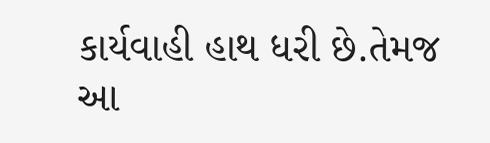કાર્યવાહી હાથ ધરી છે.તેમજ આ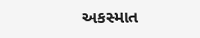અકસ્માત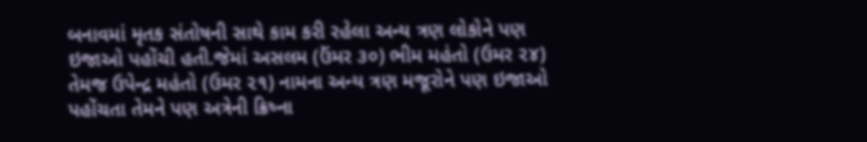બનાવમાં મૃતક સંતોષની સાથે કામ કરી રહેલા અન્ય ત્રણ લોકોને પણ ઇજાઓ પહોંચી હતી.જેમાં અસલમ (ઉંમર ૩૦) ભીમ મહંતો (ઉમર ૨૪) તેમજ ઉપેન્દ્ર મહંતો (ઉમર ૨૧) નામના અન્ય ત્રણ મજૂરોને પણ ઇજાઓ પહોંચતા તેમને પણ અત્રેની ક્રિષ્ના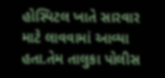હોસ્પિટલ ખાતે સારવાર માટે લાવવામાં આવ્યા હતા.તેમ તાલુકા પોલીસ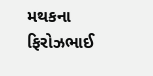મથકના ફિરોઝભાઈ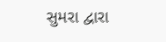સુમરા દ્વારા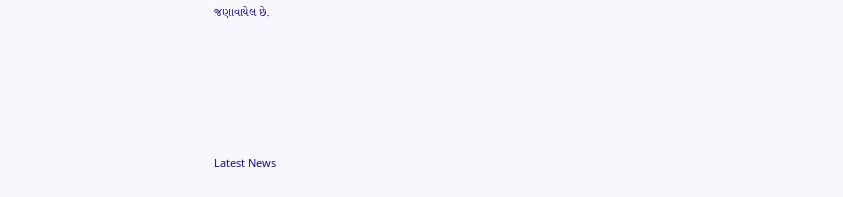જણાવાયેલ છે.






Latest News